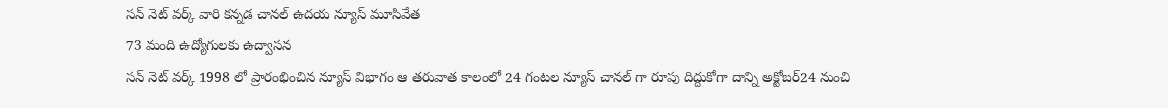సన్ నెట్ వర్క్ వారి కన్నడ చానల్ ఉదయ న్యూస్ మూసివేత
73 మంది ఉద్యోగులకు ఉద్వాసన
సన్ నెట్ వర్క్ 1998 లో ప్రారంభించిన న్యూస్ విభాగం ఆ తరువాత కాలంలో 24 గంటల న్యూస్ చానల్ గా రూపు దిద్దుకోగా దాన్ని అక్టోబర్24 నుంచి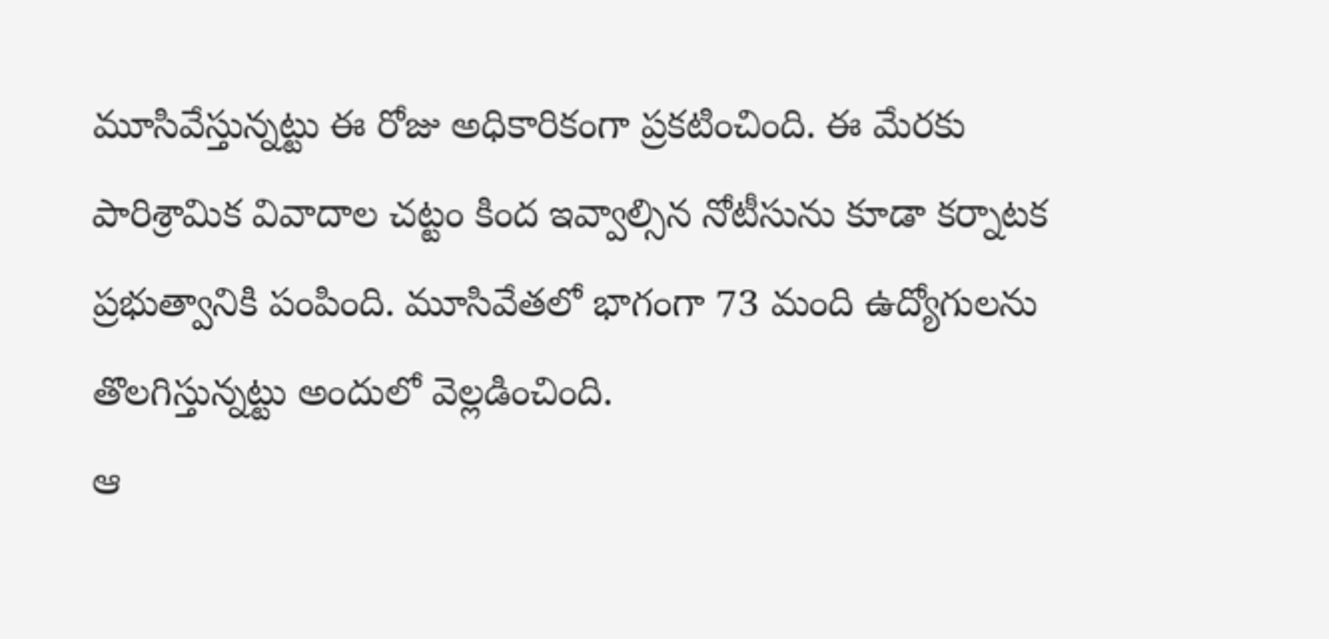మూసివేస్తున్నట్టు ఈ రోజు అధికారికంగా ప్రకటించింది. ఈ మేరకు పారిశ్రామిక వివాదాల చట్టం కింద ఇవ్వాల్సిన నోటీసును కూడా కర్నాటక ప్రభుత్వానికి పంపింది. మూసివేతలో భాగంగా 73 మంది ఉద్యోగులను తొలగిస్తున్నట్టు అందులో వెల్లడించింది.
ఆ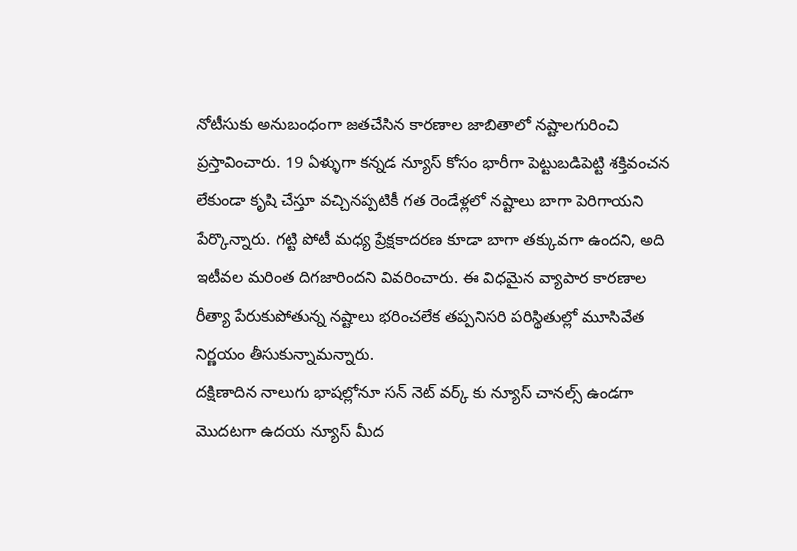నోటీసుకు అనుబంధంగా జతచేసిన కారణాల జాబితాలో నష్టాలగురించి ప్రస్తావించారు. 19 ఏళ్ళుగా కన్నడ న్యూస్ కోసం భారీగా పెట్టుబడిపెట్టి శక్తివంచన లేకుండా కృషి చేస్తూ వచ్చినప్పటికీ గత రెండేళ్లలో నష్టాలు బాగా పెరిగాయని పేర్కొన్నారు. గట్టి పోటీ మధ్య ప్రేక్షకాదరణ కూడా బాగా తక్కువగా ఉందని, అది ఇటీవల మరింత దిగజారిందని వివరించారు. ఈ విధమైన వ్యాపార కారణాల రీత్యా పేరుకుపోతున్న నష్టాలు భరించలేక తప్పనిసరి పరిస్థితుల్లో మూసివేత నిర్ణయం తీసుకున్నామన్నారు.
దక్షిణాదిన నాలుగు భాషల్లోనూ సన్ నెట్ వర్క్ కు న్యూస్ చానల్స్ ఉండగా మొదటగా ఉదయ న్యూస్ మీద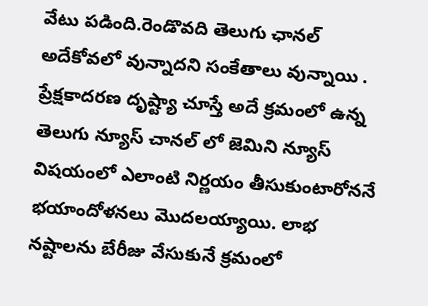వేటు పడింది.రెండొవది తెలుగు ఛానల్ అదేకోవలో వున్నాదని సంకేతాలు వున్నాయి . ప్రేక్షకాదరణ దృష్ట్యా చూస్తే అదే క్రమంలో ఉన్న తెలుగు న్యూస్ చానల్ లో జెమిని న్యూస్ విషయంలో ఎలాంటి నిర్ణయం తీసుకుంటారోననే భయాందోళనలు మొదలయ్యాయి. లాభ నష్టాలను బేరీజు వేసుకునే క్రమంలో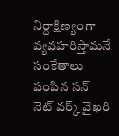నిర్దాక్షిణ్యంగా వ్యవహరిస్తామనే సంకేతాలు పంపిన సన్ నెట్ వర్క్ వైఖరి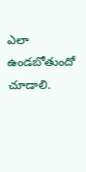ఎలా ఉండబోతుందో చూడాలి.